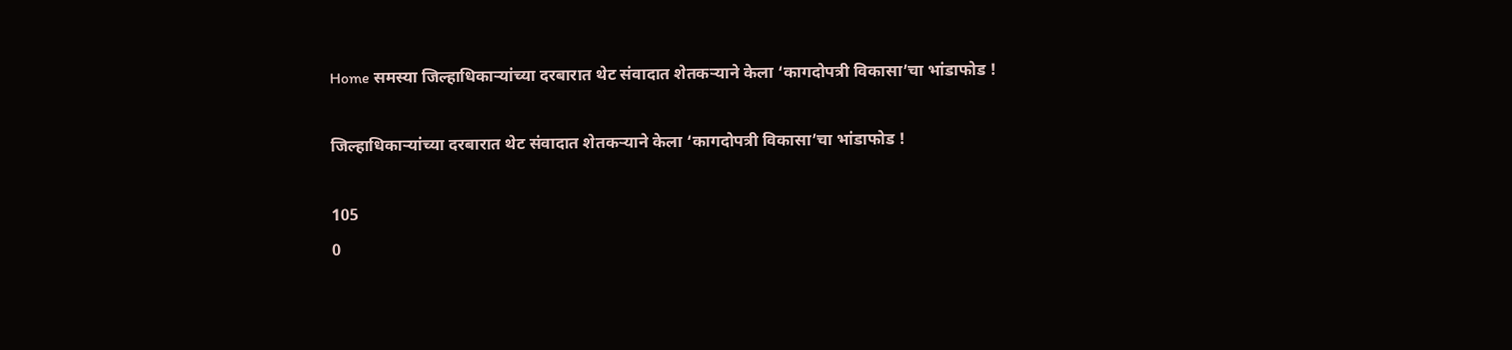Home समस्या जिल्हाधिकाऱ्यांच्या दरबारात थेट संवादात शेतकऱ्याने केला ‘कागदोपत्री विकासा’चा भांडाफोड !

जिल्हाधिकाऱ्यांच्या दरबारात थेट संवादात शेतकऱ्याने केला ‘कागदोपत्री विकासा’चा भांडाफोड !

105
0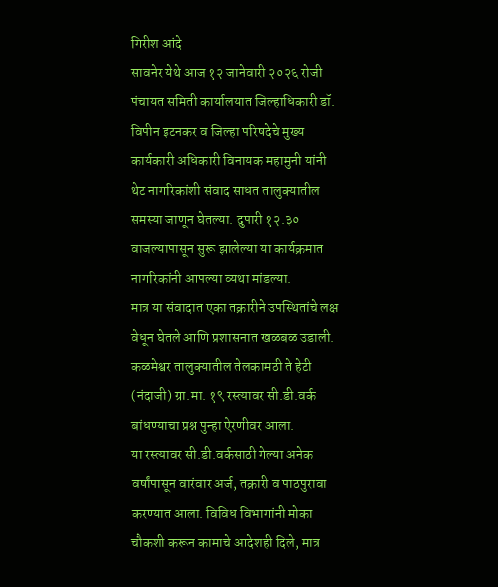गिरीश आंदे
सावनेर येथे आज १२ जानेवारी २०२६ रोजी पंचायत समिती कार्यालयात जिल्हाधिकारी डॉ. विपीन इटनकर व जिल्हा परिषदेचे मुख्य कार्यकारी अधिकारी विनायक महामुनी यांनी थेट नागरिकांशी संवाद साधत तालुक्यातील समस्या जाणून घेतल्या. दुपारी १२.३० वाजल्यापासून सुरू झालेल्या या कार्यक्रमात नागरिकांनी आपल्या व्यथा मांडल्या.
मात्र या संवादात एका तक्रारीने उपस्थितांचे लक्ष वेधून घेतले आणि प्रशासनात खळबळ उडाली. कळमेश्वर तालुक्यातील तेलकामठी ते हेटी (नंदाजी) ग्रा.मा. १९ रस्त्यावर सी.डी.वर्क बांधण्याचा प्रश्न पुन्हा ऐरणीवर आला.
या रस्त्यावर सी.डी.वर्कसाठी गेल्या अनेक वर्षांपासून वारंवार अर्ज, तक्रारी व पाठपुरावा करण्यात आला. विविध विभागांनी मोका चौकशी करून कामाचे आदेशही दिले, मात्र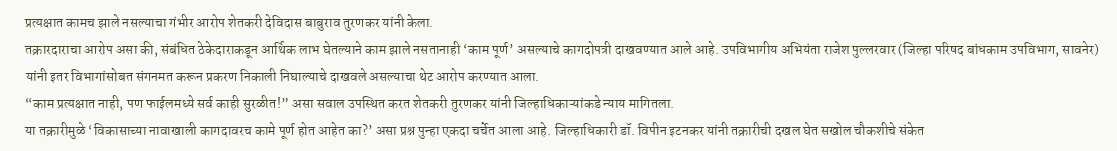प्रत्यक्षात कामच झाले नसल्याचा गंभीर आरोप शेतकरी देविदास बाबुराव तुरणकर यांनी केला.
तक्रारदाराचा आरोप असा की, संबंधित ठेकेदाराकडून आर्थिक लाभ घेतल्याने काम झाले नसतानाही ‘काम पूर्ण’ असल्याचे कागदोपत्री दाखवण्यात आले आहे. उपविभागीय अभियंता राजेश पुल्लरवार (जिल्हा परिषद बांधकाम उपविभाग, सावनेर) यांनी इतर विभागांसोबत संगनमत करून प्रकरण निकाली निघाल्याचे दाखवले असल्याचा थेट आरोप करण्यात आला.
“काम प्रत्यक्षात नाही, पण फाईलमध्ये सर्व काही सुरळीत!” असा सवाल उपस्थित करत शेतकरी तुरणकर यांनी जिल्हाधिकाऱ्यांकडे न्याय मागितला.
या तक्रारीमुळे ‘विकासाच्या नावाखाली कागदावरच कामे पूर्ण होत आहेत का?’ असा प्रश्न पुन्हा एकदा चर्चेत आला आहे. जिल्हाधिकारी डॉ. विपीन इटनकर यांनी तक्रारीची दखल घेत सखोल चौकशीचे संकेत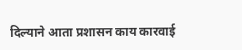दिल्याने आता प्रशासन काय कारवाई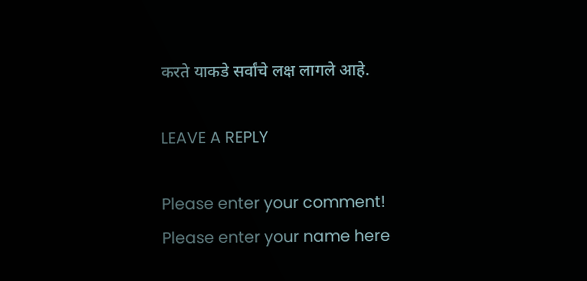करते याकडे सर्वांचे लक्ष लागले आहे.

LEAVE A REPLY

Please enter your comment!
Please enter your name here